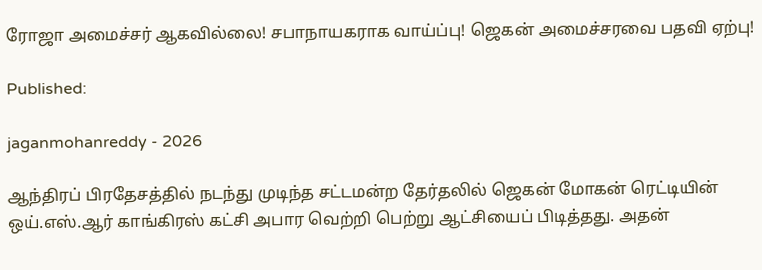ரோஜா அமைச்சர் ஆகவில்லை! சபாநாயகராக வாய்ப்பு! ஜெகன் அமைச்சரவை பதவி ஏற்பு!

Published:

jaganmohanreddy - 2026

ஆந்திரப் பிரதேசத்தில் நடந்து முடிந்த சட்டமன்ற தேர்தலில் ஜெகன் மோகன் ரெட்டியின் ஒய்.எஸ்.ஆர் காங்கிரஸ் கட்சி அபார வெற்றி பெற்று ஆட்சியைப் பிடித்தது. அதன்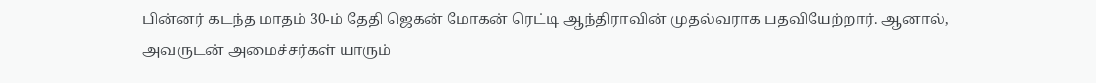பின்னர் கடந்த மாதம் 30-ம் தேதி ஜெகன் மோகன் ரெட்டி ஆந்திராவின் முதல்வராக பதவியேற்றார். ஆனால், அவருடன் அமைச்சர்கள் யாரும்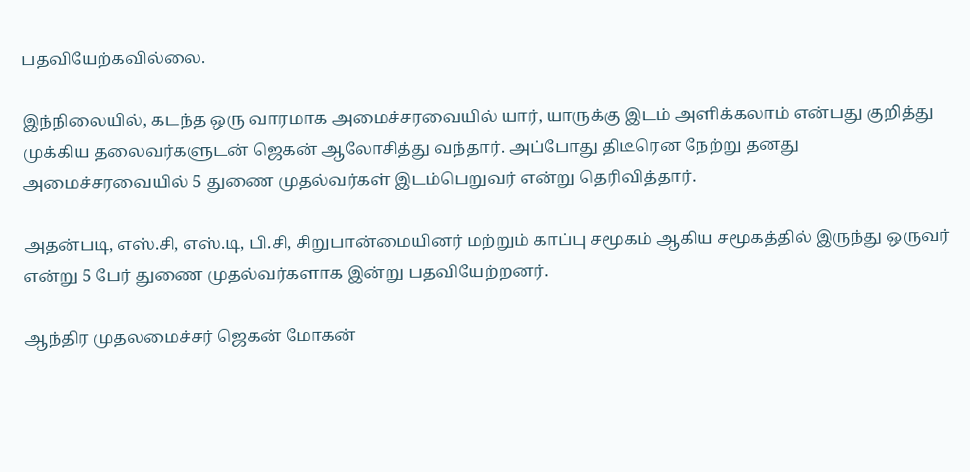பதவியேற்கவில்லை.

இந்நிலையில், கடந்த ஒரு வாரமாக அமைச்சரவையில் யார், யாருக்கு இடம் அளிக்கலாம் என்பது குறித்து முக்கிய தலைவர்களுடன் ஜெகன் ஆலோசித்து வந்தார். அப்போது திடீரென நேற்று தனது அமைச்சரவையில் 5 துணை முதல்வர்கள் இடம்பெறுவர் என்று தெரிவித்தார்.

அதன்படி, எஸ்.சி, எஸ்.டி, பி.சி, சிறுபான்மையினர் மற்றும் காப்பு சமூகம் ஆகிய சமூகத்தில் இருந்து ஒருவர் என்று 5 பேர் துணை முதல்வர்களாக இன்று பதவியேற்றனர்.

ஆந்திர முதலமைச்சர் ஜெகன் மோகன்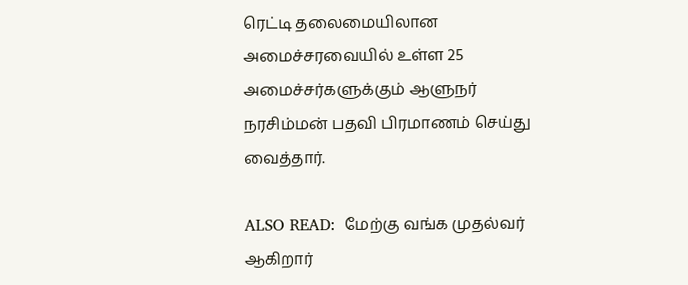ரெட்டி தலைமையிலான அமைச்சரவையில் உள்ள 25 அமைச்சர்களுக்கும் ஆளுநர் நரசிம்மன் பதவி பிரமாணம் செய்து வைத்தார்.

ALSO READ:  மேற்கு வங்க முதல்வர் ஆகிறார்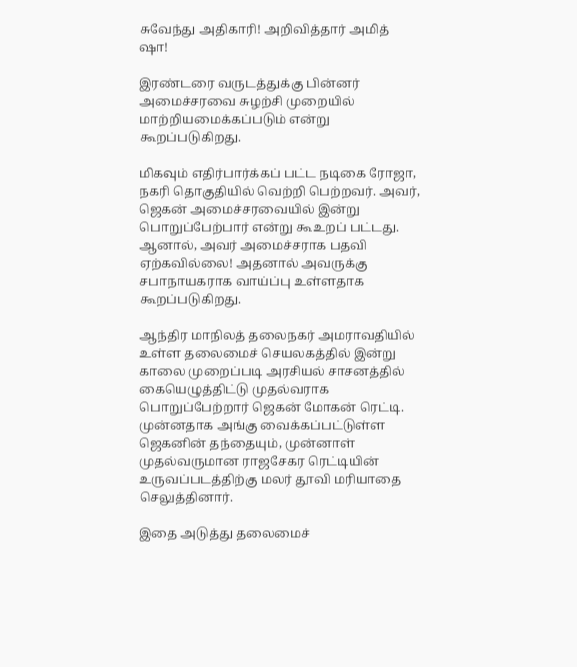சுவேந்து அதிகாரி! அறிவித்தார் அமித் ஷா!

இரண்டரை வருடத்துக்கு பின்னர் அமைச்சரவை சுழற்சி முறையில் மாற்றியமைக்கப்படும் என்று கூறப்படுகிறது.

மிகவும் எதிர்பார்க்கப் பட்ட நடிகை ரோஜா, நகரி தொகுதியில் வெற்றி பெற்றவர். அவர், ஜெகன் அமைச்சரவையில் இன்று பொறுப்பேற்பார் என்று கூஉறப் பட்டது. ஆனால், அவர் அமைச்சராக பதவி ஏற்கவில்லை! அதனால் அவருக்கு சபாநாயகராக வாய்ப்பு உள்ளதாக கூறப்படுகிறது.

ஆந்திர மாநிலத் தலைநகர் அமராவதியில் உள்ள தலைமைச் செயலகத்தில் இன்று காலை முறைப்படி அரசியல் சாசனத்தில் கையெழுத்திட்டு முதல்வராக பொறுப்பேற்றார் ஜெகன் மோகன் ரெட்டி. முன்னதாக அங்கு வைக்கப்பட்டுள்ள ஜெகனின் தந்தையும், முன்னாள் முதல்வருமான ராஜசேகர ரெட்டியின் உருவப்படத்திற்கு மலர் தூவி மரியாதை செலுத்தினார்.

இதை அடுத்து தலைமைச்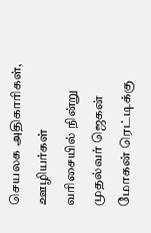செயலக அதிகாரிகள், ஊழியர்கள் வரிசையில் நின்று முதல்வர் ஜெகன் மோகன் ரெட்டிக்கு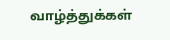வாழ்த்துக்கள்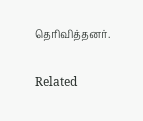தெரிவித்தனர்.

Related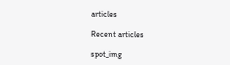articles

Recent articles

spot_img